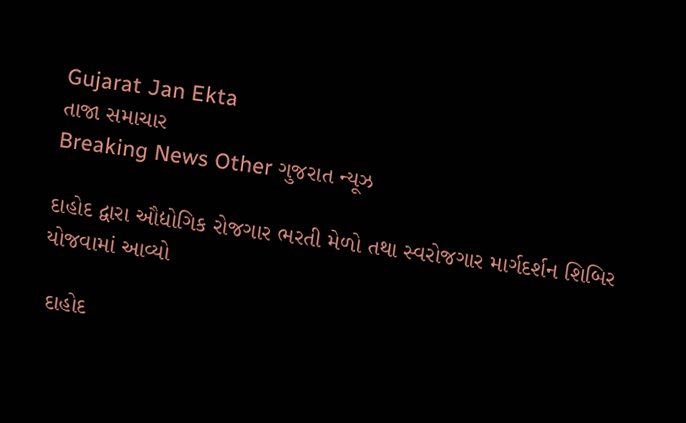Gujarat Jan Ekta
તાજા સમાચાર
Breaking News Other ગુજરાત ન્યૂઝ

દાહોદ દ્વારા ઔદ્યોગિક રોજગાર ભરતી મેળો તથા સ્વરોજગાર માર્ગદર્શન શિબિર યોજવામાં આવ્યો

 દાહોદ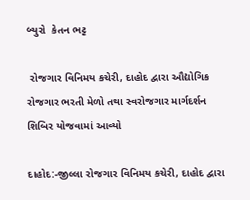બ્યુરો  કેતન ભટ્ટ

 રોજગાર વિનિમય કચેરી, દાહોદ દ્વારા ઔદ્યોગિક રોજગાર ભરતી મેળો તથા સ્વરોજગાર માર્ગદર્શન શિબિર યોજવામાં આવ્યો

દાહોદ:-જીલ્લા રોજગાર વિનિમય કચેરી, દાહોદ દ્વારા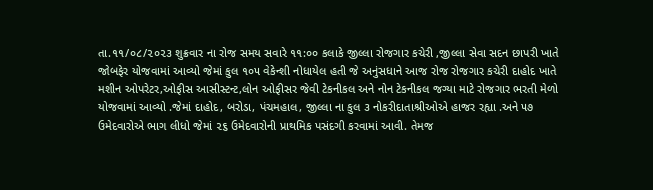તા.૧૧/૦૮/૨૦૨૩ શુક્રવાર ના રોજ સમય સવારે ૧૧:૦૦ કલાકે જીલ્લા રોજગાર કચેરી ,જીલ્લા સેવા સદન છાપરી ખાતે જોબફેર યોજવામાં આવ્યો જેમાં કુલ ૧૦૫ વેકેન્શી નોધાયેલ હતી જે અનુંસધાને આજ રોજ રોજગાર કચેરી દાહોદ ખાતે મશીન ઓપરેટર,ઓફીસ આસીસ્ટન્ટ,લોન ઓફીસર જેવી ટેકનીકલ અને નોન ટેકનીકલ જગ્યા માટે રોજગાર ભરતી મેળો યોજવામાં આવ્યો .જેમાં દાહોદ, બરોડા, પંચમહાલ, જીલ્લા ના કુલ ૩ નોકરીદાતાશ્રીઓએ હાજર રહ્યા .અને ૫૭ ઉમેદવારોએ ભાગ લીધો જેમાં ૨૬ ઉમેદવારોની પ્રાથમિક પસંદગી કરવામાં આવી. તેમજ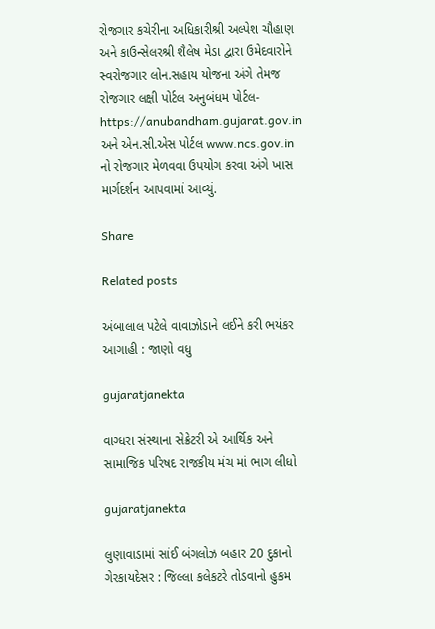રોજગાર કચેરીના અધિકારીશ્રી અલ્પેશ ચૌહાણ અને કાઉન્સેલરશ્રી શૈલેષ મેડા દ્વારા ઉમેદવારોને સ્વરોજગાર લોન.સહાય યોજના અંગે તેમજ રોજગાર લક્ષી પોર્ટલ અનુબંધમ પોર્ટલ- https://anubandham.gujarat.gov.in અને એન.સી.એસ પોર્ટલ www.ncs.gov.in નો રોજગાર મેળવવા ઉપયોગ કરવા અંગે ખાસ માર્ગદર્શન આપવામાં આવ્યું.

Share

Related posts

અંબાલાલ પટેલે વાવાઝોડાને લઈને કરી ભયંકર આગાહી : જાણો વધુ

gujaratjanekta

વાગ્ધરા સંસ્થાના સેક્રેટરી એ આર્થિક અને સામાજિક પરિષદ રાજકીય મંચ માં ભાગ લીધો

gujaratjanekta

લુણાવાડામાં સાંઈ બંગલોઝ બહાર 20 દુકાનો ગેરકાયદેસર : જિલ્લા કલેકટરે તોડવાનો હુકમ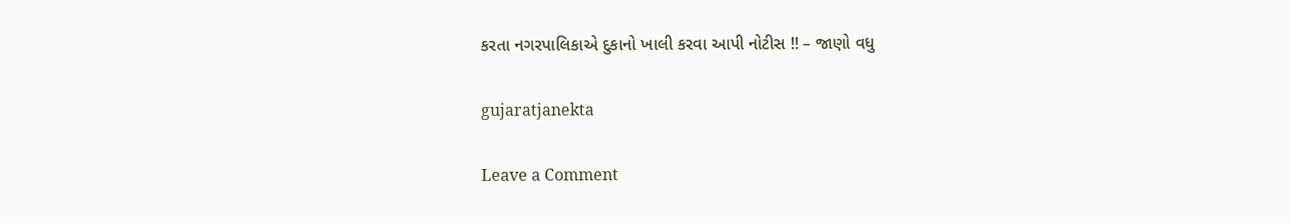કરતા નગરપાલિકાએ દુકાનો ખાલી કરવા આપી નોટીસ !! – જાણો વધુ

gujaratjanekta

Leave a Comment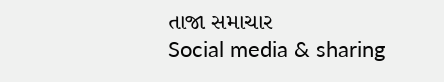તાજા સમાચાર
Social media & sharing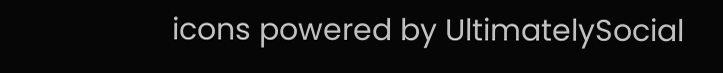icons powered by UltimatelySocial